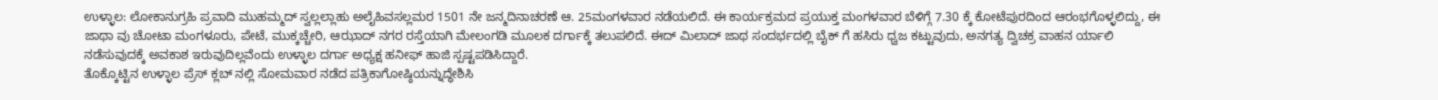ಉಳ್ಳಾಲ: ಲೋಕಾನುಗ್ರಹಿ ಪ್ರವಾದಿ ಮುಹಮ್ಮದ್ ಸ್ವಲ್ಲಲ್ಲಾಹು ಅಲೈಹಿವಸಲ್ಲಮರ 1501 ನೇ ಜನ್ಮದಿನಾಚರಣೆ ಆ. 25ಮಂಗಳವಾರ ನಡೆಯಲಿದೆ. ಈ ಕಾರ್ಯಕ್ರಮದ ಪ್ರಯುಕ್ತ ಮಂಗಳವಾರ ಬೆಳಿಗ್ಗೆ 7.30 ಕ್ಕೆ ಕೋಟೆಪುರದಿಂದ ಆರಂಭಗೊಳ್ಳಲಿದ್ದು, ಈ ಜಾಥಾ ವು ಚೋಟಾ ಮಂಗಳೂರು, ಪೇಟೆ, ಮುಕ್ಕಚ್ಚೇರಿ, ಆಝಾದ್ ನಗರ ರಸ್ತೆಯಾಗಿ ಮೇಲಂಗಡಿ ಮೂಲಕ ದರ್ಗಾಕ್ಕೆ ತಲುಪಲಿದೆ. ಈದ್ ಮಿಲಾದ್ ಜಾಥ ಸಂದರ್ಭದಲ್ಲಿ ಬೈಕ್ ಗೆ ಹಸಿರು ಧ್ವಜ ಕಟ್ಟುವುದು, ಅನಗತ್ಯ ದ್ವಿಚಕ್ರ ವಾಹನ ರ್ಯಾಲಿ ನಡೆಸುವುದಕ್ಕೆ ಅವಕಾಶ ಇರುವುದಿಲ್ಲವೆಂದು ಉಳ್ಳಾಲ ದರ್ಗಾ ಅಧ್ಯಕ್ಷ ಹನೀಫ್ ಹಾಜಿ ಸ್ಪಷ್ಟಪಡಿಸಿದ್ದಾರೆ.
ತೊಕ್ಕೊಟ್ಟಿನ ಉಳ್ಳಾಲ ಪ್ರೆಸ್ ಕ್ಲಬ್ ನಲ್ಲಿ ಸೋಮವಾರ ನಡೆದ ಪತ್ರಿಕಾಗೋಷ್ಠಿಯನ್ನುದ್ಧೇಶಿಸಿ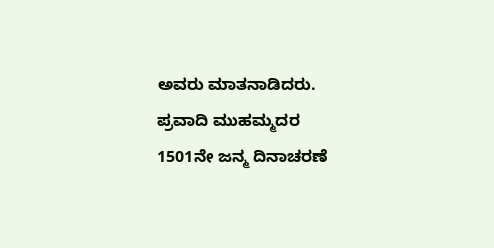ಅವರು ಮಾತನಾಡಿದರು. ಪ್ರವಾದಿ ಮುಹಮ್ಮದರ 1501ನೇ ಜನ್ಮ ದಿನಾಚರಣೆ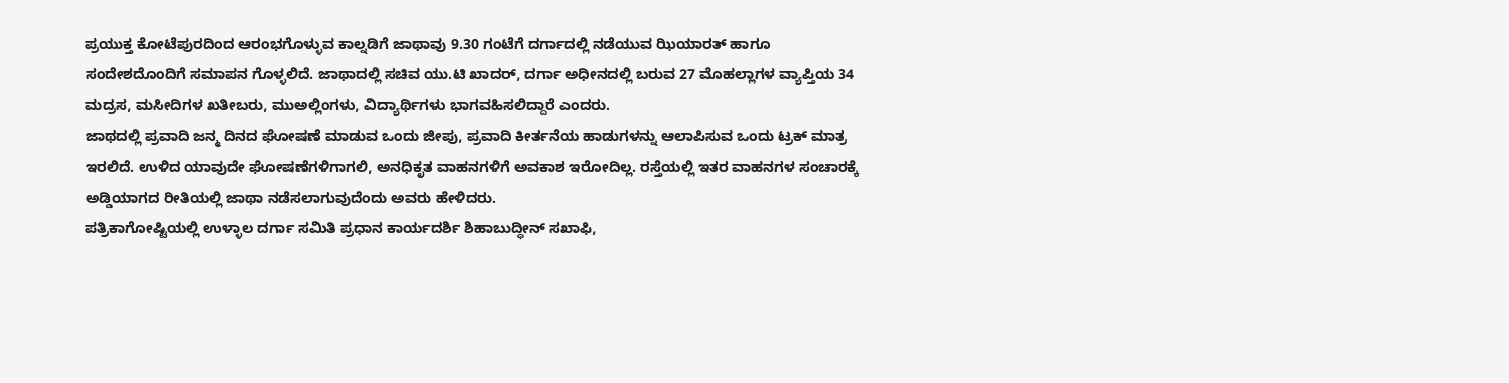ಪ್ರಯುಕ್ತ ಕೋಟೆಪುರದಿಂದ ಆರಂಭಗೊಳ್ಳುವ ಕಾಲ್ನಡಿಗೆ ಜಾಥಾವು 9.30 ಗಂಟೆಗೆ ದರ್ಗಾದಲ್ಲಿ ನಡೆಯುವ ಝಿಯಾರತ್ ಹಾಗೂ ಸಂದೇಶದೊಂದಿಗೆ ಸಮಾಪನ ಗೊಳ್ಳಲಿದೆ. ಜಾಥಾದಲ್ಲಿ ಸಚಿವ ಯು.ಟಿ ಖಾದರ್, ದರ್ಗಾ ಅಧೀನದಲ್ಲಿ ಬರುವ 27 ಮೊಹಲ್ಲಾಗಳ ವ್ಯಾಪ್ತಿಯ 34 ಮದ್ರಸ, ಮಸೀದಿಗಳ ಖತೀಬರು, ಮುಅಲ್ಲಿಂಗಳು, ವಿದ್ಯಾರ್ಥಿಗಳು ಭಾಗವಹಿಸಲಿದ್ದಾರೆ ಎಂದರು.
ಜಾಥದಲ್ಲಿ ಪ್ರವಾದಿ ಜನ್ಮ ದಿನದ ಘೋಷಣೆ ಮಾಡುವ ಒಂದು ಜೀಪು, ಪ್ರವಾದಿ ಕೀರ್ತನೆಯ ಹಾಡುಗಳನ್ನು ಆಲಾಪಿಸುವ ಒಂದು ಟ್ರಕ್ ಮಾತ್ರ ಇರಲಿದೆ. ಉಳಿದ ಯಾವುದೇ ಘೋಷಣೆಗಳಿಗಾಗಲಿ, ಅನಧಿಕೃತ ವಾಹನಗಳಿಗೆ ಅವಕಾಶ ಇರೋದಿಲ್ಲ. ರಸ್ತೆಯಲ್ಲಿ ಇತರ ವಾಹನಗಳ ಸಂಚಾರಕ್ಕೆ ಅಡ್ಡಿಯಾಗದ ರೀತಿಯಲ್ಲಿ ಜಾಥಾ ನಡೆಸಲಾಗುವುದೆಂದು ಅವರು ಹೇಳಿದರು.
ಪತ್ರಿಕಾಗೋಷ್ಟಿಯಲ್ಲಿ ಉಳ್ಳಾಲ ದರ್ಗಾ ಸಮಿತಿ ಪ್ರಧಾನ ಕಾರ್ಯದರ್ಶಿ ಶಿಹಾಬುದ್ಧೀನ್ ಸಖಾಫಿ,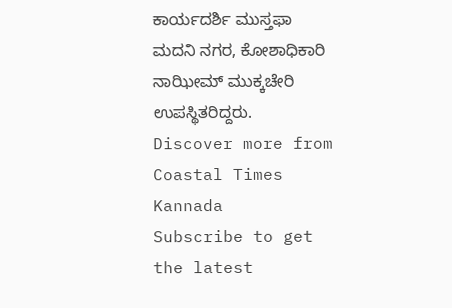ಕಾರ್ಯದರ್ಶಿ ಮುಸ್ತಫಾ ಮದನಿ ನಗರ, ಕೋಶಾಧಿಕಾರಿ ನಾಝೀಮ್ ಮುಕ್ಕಚೇರಿ ಉಪಸ್ಥಿತರಿದ್ದರು.
Discover more from Coastal Times Kannada
Subscribe to get the latest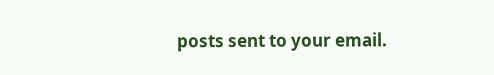posts sent to your email.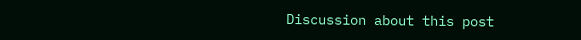Discussion about this post